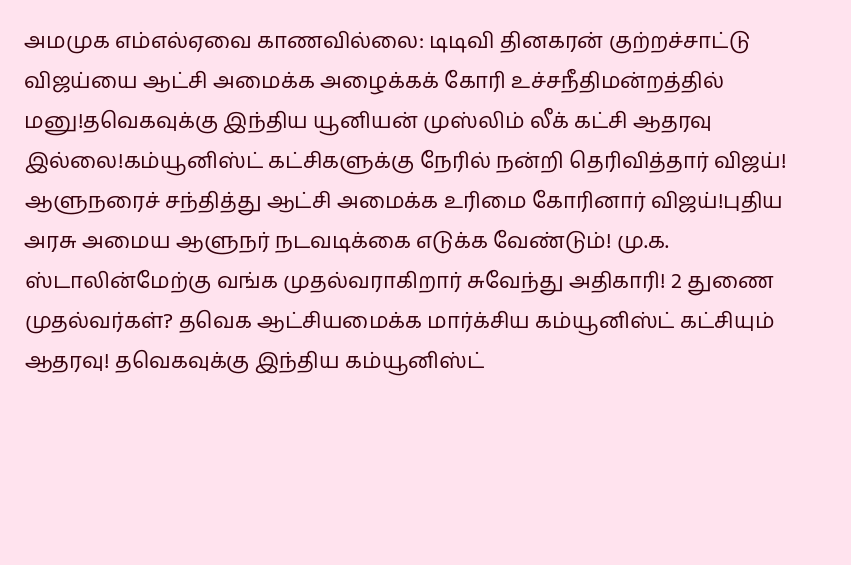அமமுக எம்எல்ஏவை காணவில்லை: டிடிவி தினகரன் குற்றச்சாட்டு விஜய்யை ஆட்சி அமைக்க அழைக்கக் கோரி உச்சநீதிமன்றத்தில் மனு!தவெகவுக்கு இந்திய யூனியன் முஸ்லிம் லீக் கட்சி ஆதரவு இல்லை!கம்யூனிஸ்ட் கட்சிகளுக்கு நேரில் நன்றி தெரிவித்தார் விஜய்! ஆளுநரைச் சந்தித்து ஆட்சி அமைக்க உரிமை கோரினார் விஜய்!புதிய அரசு அமைய ஆளுநர் நடவடிக்கை எடுக்க வேண்டும்! மு.க. ஸ்டாலின்மேற்கு வங்க முதல்வராகிறார் சுவேந்து அதிகாரி! 2 துணை முதல்வர்கள்? தவெக ஆட்சியமைக்க மார்க்சிய கம்யூனிஸ்ட் கட்சியும் ஆதரவு! தவெகவுக்கு இந்திய கம்யூனிஸ்ட்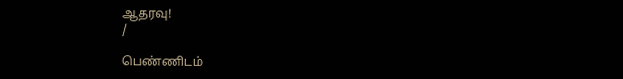ஆதரவு!
/

பெண்ணிடம்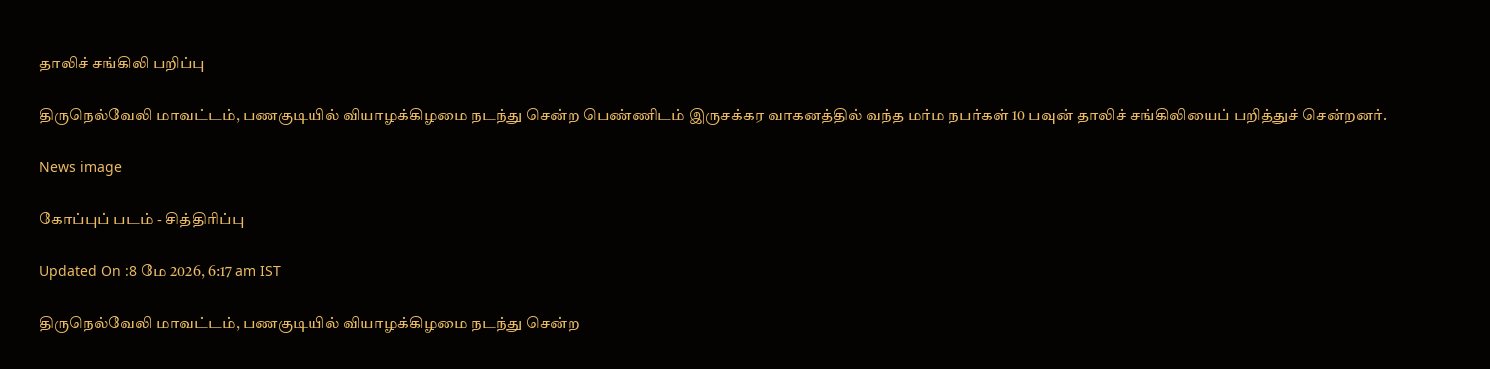தாலிச் சங்கிலி பறிப்பு

திருநெல்வேலி மாவட்டம், பணகுடியில் வியாழக்கிழமை நடந்து சென்ற பெண்ணிடம் இருசக்கர வாகனத்தில் வந்த மர்ம நபர்கள் 10 பவுன் தாலிச் சங்கிலியைப் பறித்துச் சென்றனர்.

News image

கோப்புப் படம் - சித்திரிப்பு

Updated On :8 மே 2026, 6:17 am IST

திருநெல்வேலி மாவட்டம், பணகுடியில் வியாழக்கிழமை நடந்து சென்ற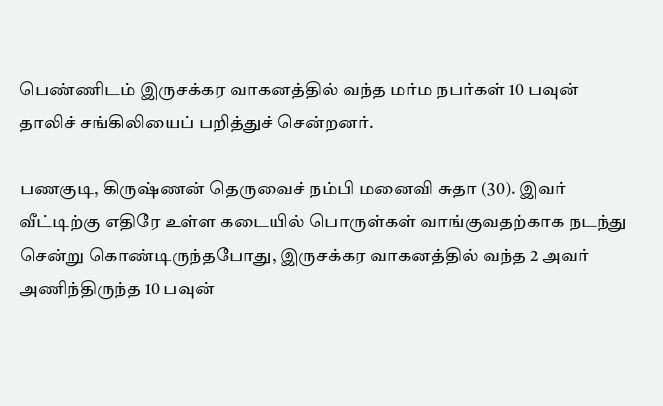பெண்ணிடம் இருசக்கர வாகனத்தில் வந்த மர்ம நபர்கள் 10 பவுன் தாலிச் சங்கிலியைப் பறித்துச் சென்றனர்.

பணகுடி, கிருஷ்ணன் தெருவைச் நம்பி மனைவி சுதா (30). இவர் வீட்டிற்கு எதிரே உள்ள கடையில் பொருள்கள் வாங்குவதற்காக நடந்து சென்று கொண்டிருந்தபோது, இருசக்கர வாகனத்தில் வந்த 2 அவர் அணிந்திருந்த 10 பவுன்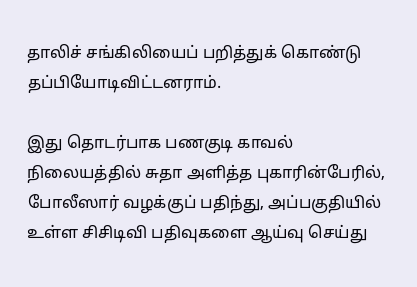தாலிச் சங்கிலியைப் பறித்துக் கொண்டு தப்பியோடிவிட்டனராம்.

இது தொடர்பாக பணகுடி காவல் நிலையத்தில் சுதா அளித்த புகாரின்பேரில், போலீஸார் வழக்குப் பதிந்து, அப்பகுதியில் உள்ள சிசிடிவி பதிவுகளை ஆய்வு செய்து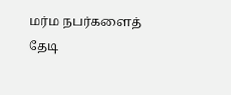மர்ம நபர்களைத் தேடி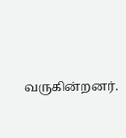வருகின்றனர்.